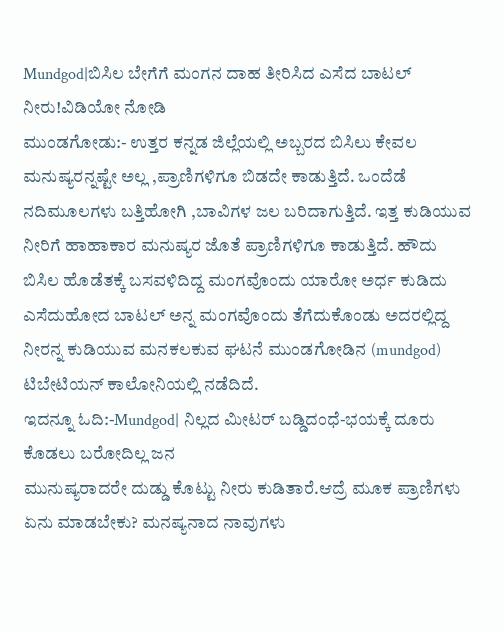Mundgod|ಬಿಸಿಲ ಬೇಗೆಗೆ ಮಂಗನ ದಾಹ ತೀರಿಸಿದ ಎಸೆದ ಬಾಟಲ್ ನೀರು!ವಿಡಿಯೋ ನೋಡಿ
ಮುಂಡಗೋಡು:- ಉತ್ತರ ಕನ್ನಡ ಜಿಲ್ಲೆಯಲ್ಲಿ ಅಬ್ಬರದ ಬಿಸಿಲು ಕೇವಲ ಮನುಷ್ಯರನ್ನಷ್ಟೇ ಅಲ್ಲ ,ಪ್ರಾಣಿಗಳಿಗೂ ಬಿಡದೇ ಕಾಡುತ್ತಿದೆ. ಒಂದೆಡೆ ನದಿಮೂಲಗಳು ಬತ್ತಿಹೋಗಿ ,ಬಾವಿಗಳ ಜಲ ಬರಿದಾಗುತ್ತಿದೆ. ಇತ್ತ ಕುಡಿಯುವ ನೀರಿಗೆ ಹಾಹಾಕಾರ ಮನುಷ್ಯರ ಜೊತೆ ಪ್ರಾಣಿಗಳಿಗೂ ಕಾಡುತ್ತಿದೆ. ಹೌದು ಬಿಸಿಲ ಹೊಡೆತಕ್ಕೆ ಬಸವಳಿದಿದ್ದ ಮಂಗವೊಂದು ಯಾರೋ ಅರ್ಧ ಕುಡಿದು ಎಸೆದುಹೋದ ಬಾಟಲ್ ಅನ್ನ ಮಂಗವೊಂದು ತೆಗೆದುಕೊಂಡು ಅದರಲ್ಲಿದ್ದ ನೀರನ್ನ ಕುಡಿಯುವ ಮನಕಲಕುವ ಘಟನೆ ಮುಂಡಗೋಡಿನ (mundgod) ಟಿಬೇಟಿಯನ್ ಕಾಲೋನಿಯಲ್ಲಿ ನಡೆದಿದೆ.
ಇದನ್ನೂ ಓದಿ:-Mundgod| ನಿಲ್ಲದ ಮೀಟರ್ ಬಡ್ಡಿದಂಧೆ-ಭಯಕ್ಕೆ ದೂರು ಕೊಡಲು ಬರೋದಿಲ್ಲ ಜನ
ಮುನುಷ್ಯರಾದರೇ ದುಡ್ಡು ಕೊಟ್ಟು ನೀರು ಕುಡಿತಾರೆ.ಆದ್ರೆ ಮೂಕ ಪ್ರಾಣಿಗಳು ಏನು ಮಾಡಬೇಕು? ಮನಷ್ಯನಾದ ನಾವುಗಳು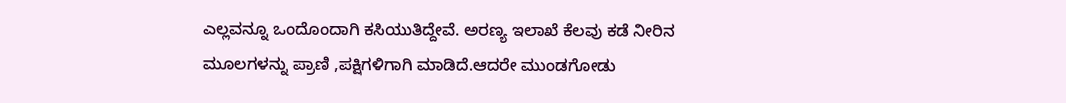ಎಲ್ಲವನ್ನೂ ಒಂದೊಂದಾಗಿ ಕಸಿಯುತಿದ್ದೇವೆ. ಅರಣ್ಯ ಇಲಾಖೆ ಕೆಲವು ಕಡೆ ನೀರಿನ ಮೂಲಗಳನ್ನು ಪ್ರಾಣಿ ,ಪಕ್ಷಿಗಳಿಗಾಗಿ ಮಾಡಿದೆ.ಆದರೇ ಮುಂಡಗೋಡು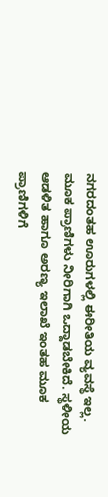ನಗರದಂತಹ ಊರುಗಳಲ್ಲಿ ಈರೀತಿಯ ವ್ಯವಸ್ಥೆ ಇಲ್ಲ. ಮೂಕ ಪ್ರಾಣಿಗಳು ನೀರಿಗಾಗಿ ಒದ್ದಾಡಬೇಕಿದೆ. ಸ್ಥಳೀಯ ಆಡಳಿತ ಹಾಗೂ ಅರಣ್ಯ ಇಲಾಖೆ ಇಂತಹ ಮೂಕ ಪ್ರಾಣಿಗಳಿಗೆ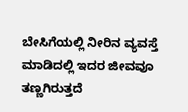ಬೇಸಿಗೆಯಲ್ಲಿ ನೀರಿನ ವ್ಯವಸ್ತೆ ಮಾಡಿದಲ್ಲಿ ಇದರ ಜೀವವೂ ತಣ್ಣಗಿರುತ್ತದೆ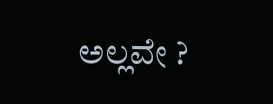ಅಲ್ಲವೇ ?